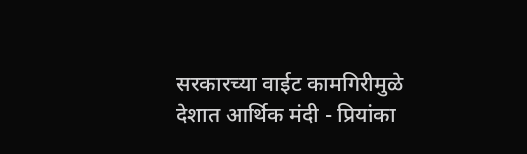सरकारच्या वाईट कामगिरीमुळे देशात आर्थिक मंदी - प्रियांका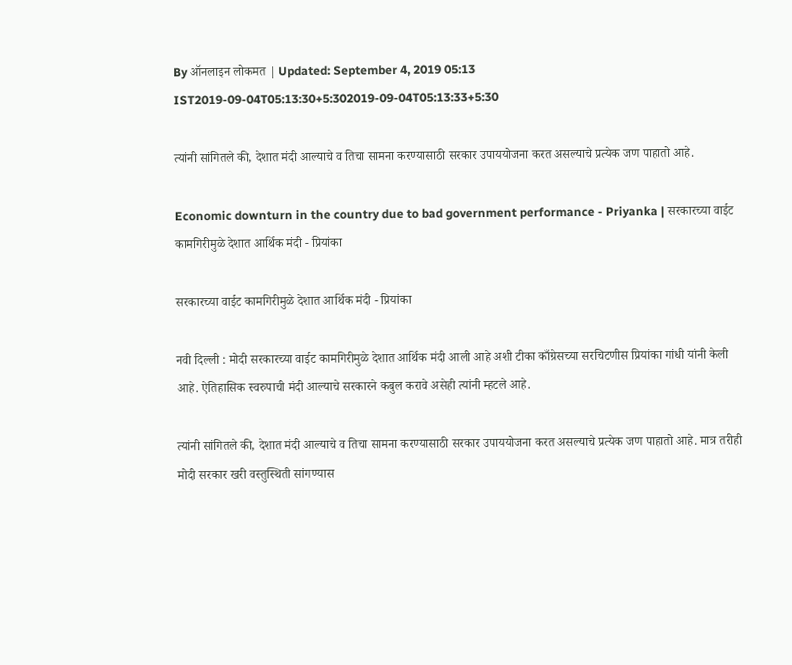By ऑनलाइन लोकमत | Updated: September 4, 2019 05:13 IST2019-09-04T05:13:30+5:302019-09-04T05:13:33+5:30

त्यांनी सांगितले की, देशात मंदी आल्याचे व तिचा सामना करण्यासाठी सरकार उपाययोजना करत असल्याचे प्रत्येक जण पाहातो आहे.

Economic downturn in the country due to bad government performance - Priyanka | सरकारच्या वाईट कामगिरीमुळे देशात आर्थिक मंदी - प्रियांका

सरकारच्या वाईट कामगिरीमुळे देशात आर्थिक मंदी - प्रियांका

नवी दिल्ली : मोदी सरकारच्या वाईट कामगिरीमुळे देशात आर्थिक मंदी आली आहे अशी टीका काँग्रेसच्या सरचिटणीस प्रियांका गांधी यांनी केली आहे. ऐतिहासिक स्वरुपाची मंदी आल्याचे सरकारने कबुल करावे असेही त्यांनी म्हटले आहे.

त्यांनी सांगितले की, देशात मंदी आल्याचे व तिचा सामना करण्यासाठी सरकार उपाययोजना करत असल्याचे प्रत्येक जण पाहातो आहे. मात्र तरीही मोदी सरकार खरी वस्तुस्थिती सांगण्यास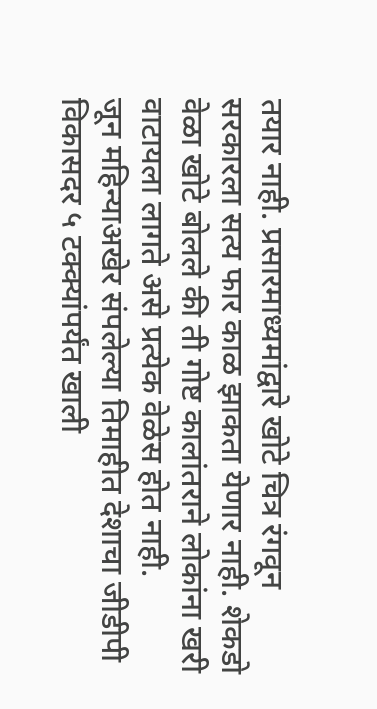तयार नाही. प्रसारमाध्यमांद्वारे खोटे चित्र रंगवून सरकारला सत्य फार काळ झाकता येणार नाही. शेकडो वेळा खोटे बोलले की ती गोष्ट कालांतराने लोकांना खरी वाटायला लागते असे प्रत्येक वेळेस होत नाही.
जून महिन्याअखेर संपलेल्या तिमाहीत देशाचा जीडीपी विकासदर ५ टक्क्यांपर्यंत खाली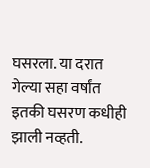घसरला. या दरात गेल्या सहा वर्षांत इतकी घसरण कधीही झाली नव्हती.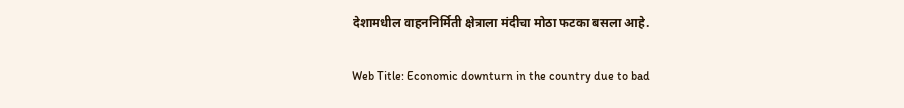देशामधील वाहननिर्मिती क्षेत्राला मंदीचा मोठा फटका बसला आहे.

Web Title: Economic downturn in the country due to bad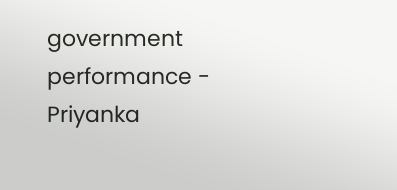government performance - Priyanka